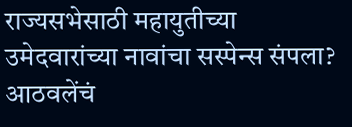राज्यसभेसाठी महायुतीच्या उमेदवारांच्या नावांचा सस्पेन्स संपला? आठवलेंचं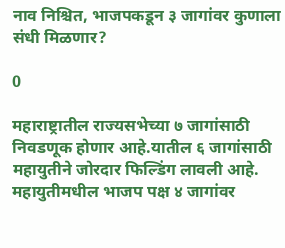नाव निश्चित, भाजपकडून ३ जागांवर कुणाला संधी मिळणार?

0

महाराष्ट्रातील राज्यसभेच्या ७ जागांसाठी निवडणूक होणार आहे.यातील ६ जागांसाठी महायुतीने जोरदार फिल्डिंग लावली आहे. महायुतीमधील भाजप पक्ष ४ जागांवर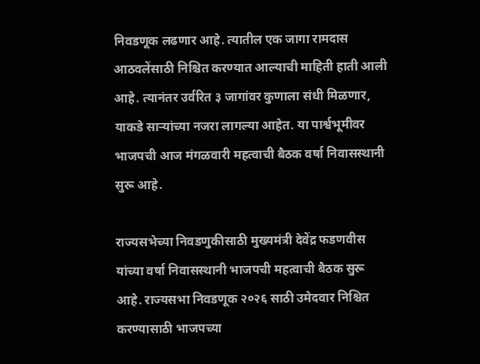निवडणूक लढणार आहे. त्यातील एक जागा रामदास आठवलेंसाठी निश्चित करण्यात आल्याची माहिती हाती आली आहे. त्यानंतर उर्वरित ३ जागांवर कुणाला संधी मिळणार, याकडे साऱ्यांच्या नजरा लागल्या आहेत. या पार्श्वभूमीवर भाजपची आज मंगळवारी महत्वाची बैठक वर्षा निवासस्थानी सुरू आहे.

राज्यसभेच्या निवडणुकीसाठी मुख्यमंत्री देवेंद्र फडणवीस यांच्या वर्षा निवासस्थानी भाजपची महत्वाची बैठक सुरू आहे. राज्यसभा निवडणूक २०२६ साठी उमेदवार निश्चित करण्यासाठी भाजपच्या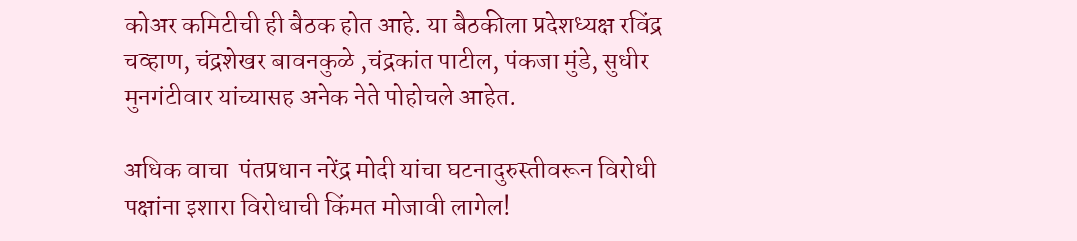कोअर कमिटीची ही बैठक होत आहे. या बैठकीला प्रदेशध्यक्ष रविंद्र चव्हाण, चंद्रशेखर बावनकुळे ,चंद्रकांत पाटील, पंकजा मुंडे, सुधीर मुनगंटीवार यांच्यासह अनेक नेते पोहोचले आहेत.

अधिक वाचा  पंतप्रधान नरेंद्र मोदी यांचा घटनादुरुस्तीवरून विरोधी पक्षांना इशारा विरोधाची किंमत मोजावी लागेल!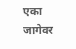एका जागेवर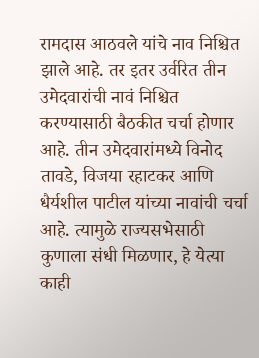रामदास आठवले यांचे नाव निश्चित झाले आहे. तर इतर उर्वरित तीन उमेदवारांची नावं निश्चित करण्यासाठी बैठकीत चर्चा होणार आहे. तीन उमेदवारांमध्ये विनोद तावडे, विजया रहाटकर आणि धैर्यशील पाटील यांच्या नावांची चर्चा आहे. त्यामुळे राज्यसभेसाठी कुणाला संधी मिळणार, हे येत्या काही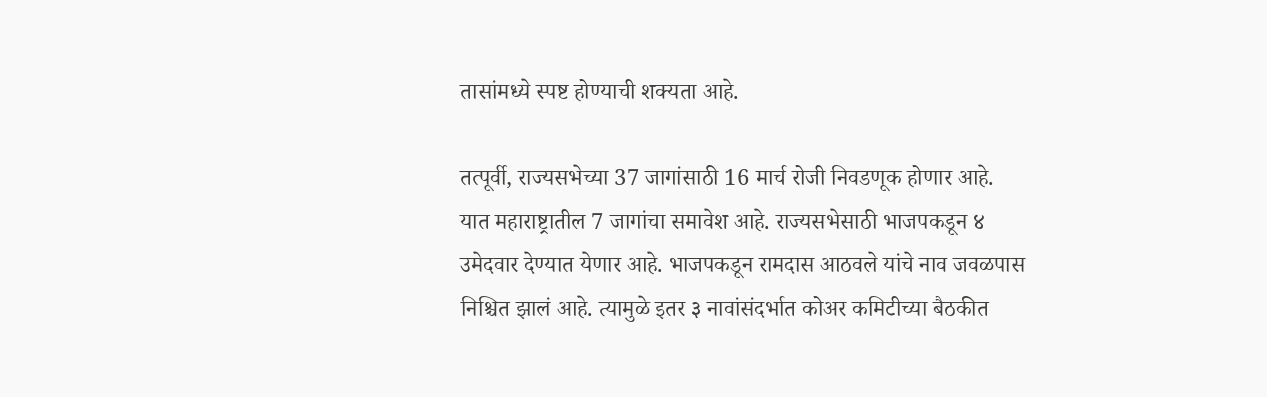तासांमध्ये स्पष्ट होण्याची शक्यता आहे.

तत्पूर्वी, राज्यसभेच्या 37 जागांसाठी 16 मार्च रोजी निवडणूक होणार आहे. यात महाराष्ट्रातील 7 जागांचा समावेश आहे. राज्यसभेसाठी भाजपकडून ४ उमेदवार देण्यात येणार आहे. भाजपकडून रामदास आठवले यांचे नाव जवळपास निश्चित झालं आहे. त्यामुळे इतर ३ नावांसंदर्भात कोअर कमिटीच्या बैठकीत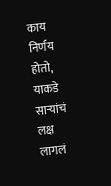काय निर्णय होतो, याकडे साऱ्यांचं लक्ष लागलं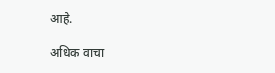आहे.

अधिक वाचा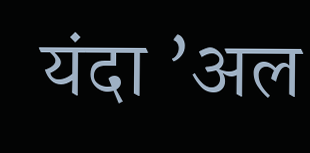यंदा ‌’अल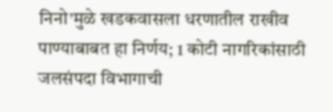निनो‌’मुळे खडकवासला धरणातील राखीव पाण्याबाबत हा निर्णय; 1 कोटी नागरिकांसाठी जलसंपदा विभागाची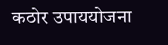कठोर उपाययोजना